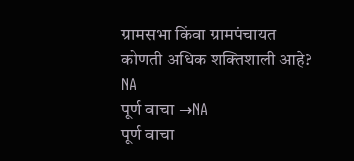ग्रामसभा किंवा ग्रामपंचायत कोणती अधिक शक्तिशाली आहे?
NA
पूर्ण वाचा →NA
पूर्ण वाचा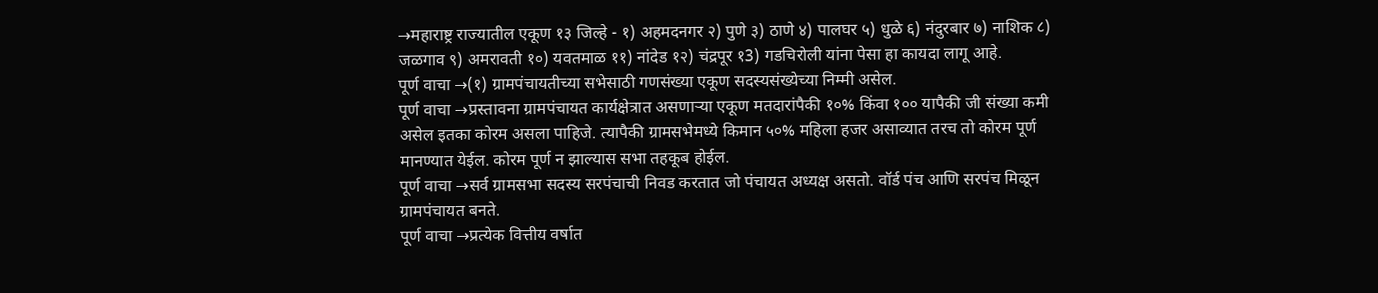→महाराष्ट्र राज्यातील एकूण १३ जिल्हे - १) अहमदनगर २) पुणे ३) ठाणे ४) पालघर ५) धुळे ६) नंदुरबार ७) नाशिक ८) जळगाव ९) अमरावती १०) यवतमाळ ११) नांदेड १२) चंद्रपूर १3) गडचिरोली यांना पेसा हा कायदा लागू आहे.
पूर्ण वाचा →(१) ग्रामपंचायतीच्या सभेसाठी गणसंख्या एकूण सदस्यसंख्येच्या निम्मी असेल.
पूर्ण वाचा →प्रस्तावना ग्रामपंचायत कार्यक्षेत्रात असणाऱ्या एकूण मतदारांपैकी १०% किंवा १०० यापैकी जी संख्या कमी असेल इतका कोरम असला पाहिजे. त्यापैकी ग्रामसभेमध्ये किमान ५०% महिला हजर असाव्यात तरच तो कोरम पूर्ण मानण्यात येईल. कोरम पूर्ण न झाल्यास सभा तहकूब होईल.
पूर्ण वाचा →सर्व ग्रामसभा सदस्य सरपंचाची निवड करतात जो पंचायत अध्यक्ष असतो. वॉर्ड पंच आणि सरपंच मिळून ग्रामपंचायत बनते.
पूर्ण वाचा →प्रत्येक वित्तीय वर्षात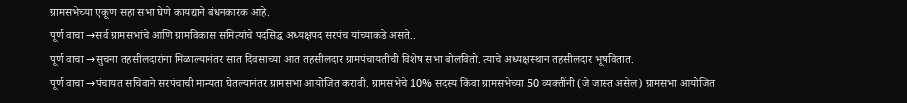ग्रामसभेच्या एकूण सहा सभा घेणे कायद्याने बंधनकारक आहे.
पूर्ण वाचा →सर्व ग्रामसभांचे आणि ग्रामविकास समित्यांचे पदसिद्ध अध्यक्षपद सरपंच यांच्याकडे असते..
पूर्ण वाचा →सुचना तहसीलदारांना मिळाल्यानंतर सात दिवसाच्या आत तहसीलदार ग्रामपंचायतीची विशेष सभा बोलवितो. त्याचे अध्यक्षस्थान तहसीलदार भूषवितात.
पूर्ण वाचा →पंचायत सचिवाने सरपंचाची मान्यता घेतल्यानंतर ग्रामसभा आयोजित करावी. ग्रामसभेचे 10% सदस्य किंवा ग्रामसभेच्या 50 व्यक्तींनी (जे जास्त असेल) ग्रामसभा आयोजित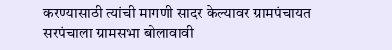करण्यासाठी त्यांची मागणी सादर केल्यावर ग्रामपंचायत सरपंचाला ग्रामसभा बोलावावी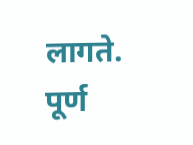लागते.
पूर्ण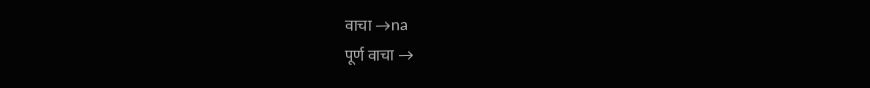वाचा →na
पूर्ण वाचा →